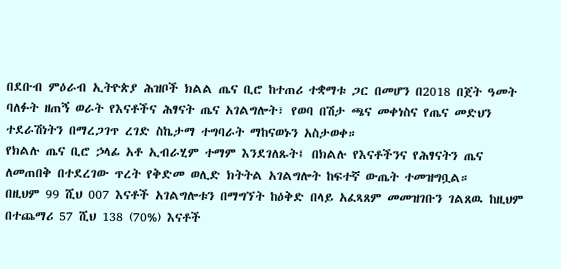በደቡብ ምዕራብ ኢትዮጵያ ሕዝቦች ክልል ጤና ቢሮ ከተጠሪ ተቋማቱ ጋር በመሆን በ2018 በጀት ዓመት ባለፉት ዘጠኝ ወራት የእናቶችና ሕፃናት ጤና አገልግሎት፣ የወባ በሽታ ጫና መቀነስና የጤና መድህን ተደራሽነትን በማረጋገጥ ረገድ ስኬታማ ተግባራት ማከናወኑን አስታወቀ።
የክልሉ ጤና ቢሮ ኃላፊ አቶ ኢብራሂም ተማም እንደገለጹት፤ በክልሉ የእናቶችንና የሕፃናትን ጤና ለመጠበቅ በተደረገው ጥረት የቅድመ ወሊድ ክትትል አገልግሎት ከፍተኛ ውጤት ተመዝግቧል።
በዚህም 99 ሺህ 007 እናቶች አገልግሎቱን በማግኘት ከዕቅድ በላይ አፈጻጸም መመዝገቡን ገልጸዉ ከዚህም በተጨማሪ 57 ሺህ 138 (70%) እናቶች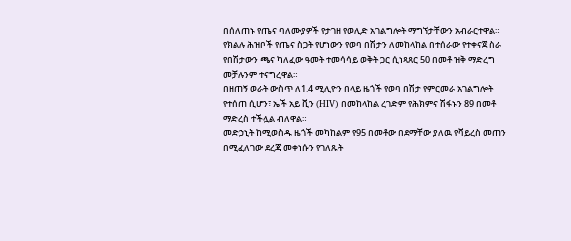በሰለጠኑ የጤና ባለሙያዎች የታገዘ የወሊድ አገልግሎት ማግኘታቸውን አብራርተዋል።
የክልሉ ሕዝቦች የጤና ስጋት የሆነውን የወባ በሽታን ለመከላከል በተሰራው የተቀናጀ ስራ የበሽታውን ጫና ካለፈው ዓመት ተመሳሳይ ወቅት ጋር ሲነጻጸር 50 በመቶ ዝቅ ማድረግ መቻሉንም ተናግረዋል።
በዘጠኝ ወራት ውስጥ ለ1.4 ሚሊዮን በላይ ዜጎች የወባ በሽታ የምርመራ አገልግሎት የተሰጠ ሲሆን፣ ኤች አይ ቪን (HIV) በመከላከል ረገድም የሕክምና ሽፋኑን 89 በመቶ ማድረስ ተችሏል ብለዋል።
መድኃኒት ከሚወስዱ ዜጎች መካከልም የ95 በመቶው በደማቸው ያለዉ የቫይረስ መጠን በሚፈለገው ደረጃ መቀነሱን የገለጹት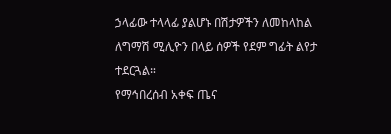ኃላፊው ተላላፊ ያልሆኑ በሽታዎችን ለመከላከል ለግማሽ ሚሊዮን በላይ ሰዎች የደም ግፊት ልየታ ተደርጓል።
የማኅበረሰብ አቀፍ ጤና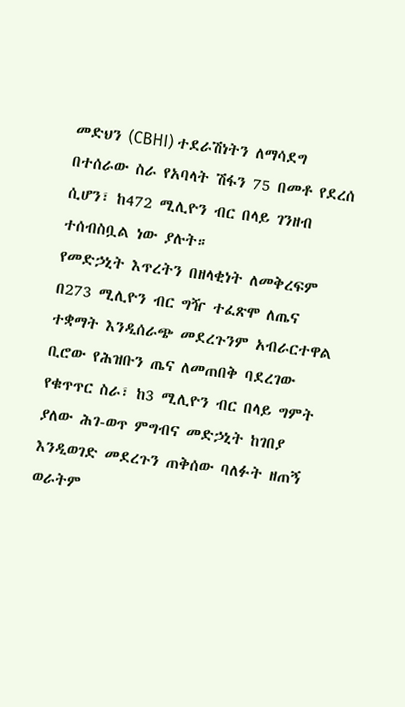መድህን (CBHI) ተደራሽነትን ለማሳደግ በተሰራው ስራ የአባላት ሽፋን 75 በመቶ የደረሰ ሲሆን፣ ከ472 ሚሊዮን ብር በላይ ገንዘብ ተሰብስቧል ነው ያሉት።
የመድኃኒት እጥረትን በዘላቂነት ለመቅረፍም በ273 ሚሊዮን ብር ግዥ ተፈጽሞ ለጤና ተቋማት እንዲሰራጭ መደረጉንም አብራርተዋል
ቢሮው የሕዝቡን ጤና ለመጠበቅ ባደረገው የቁጥጥር ስራ፣ ከ3 ሚሊዮን ብር በላይ ግምት ያለው ሕገ-ወጥ ምግብና መድኃኒት ከገበያ እንዲወገድ መደረጉን ጠቅሰው ባለፉት ዘጠኝ ወራትም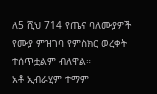ለ5 ሺህ 714 የጤና ባለሙያዎች የሙያ ምዝገባ የምስክር ወረቀት ተሰጥቷልም ብለዋል።
አቶ ኢብራሂም ተማም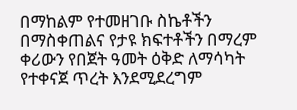በማከልም የተመዘገቡ ስኬቶችን በማስቀጠልና የታዩ ክፍተቶችን በማረም ቀሪውን የበጀት ዓመት ዕቅድ ለማሳካት የተቀናጀ ጥረት እንደሚደረግም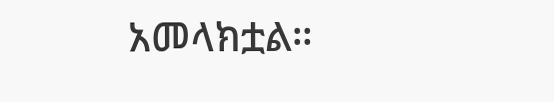አመላክቷል።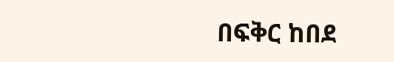በፍቅር ከበደ